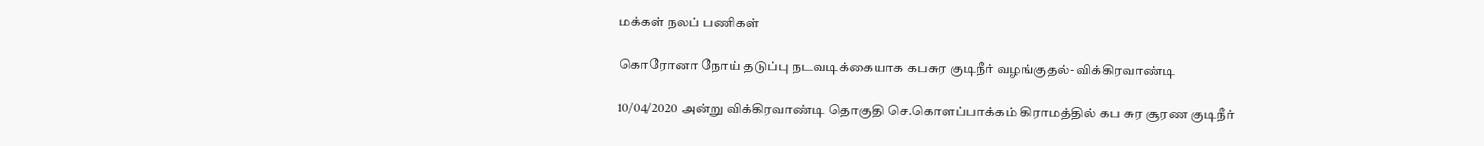மக்கள் நலப் பணிகள்

கொரோனா நோய் தடுப்பு நடவடிக்கையாக கபசுர குடிநீர் வழங்குதல்- விக்கிரவாண்டி

10/04/2020 அன்று விக்கிரவாண்டி தொகுதி செ.கொளப்பாக்கம் கிராமத்தில் கப சுர சூரண குடிநீர்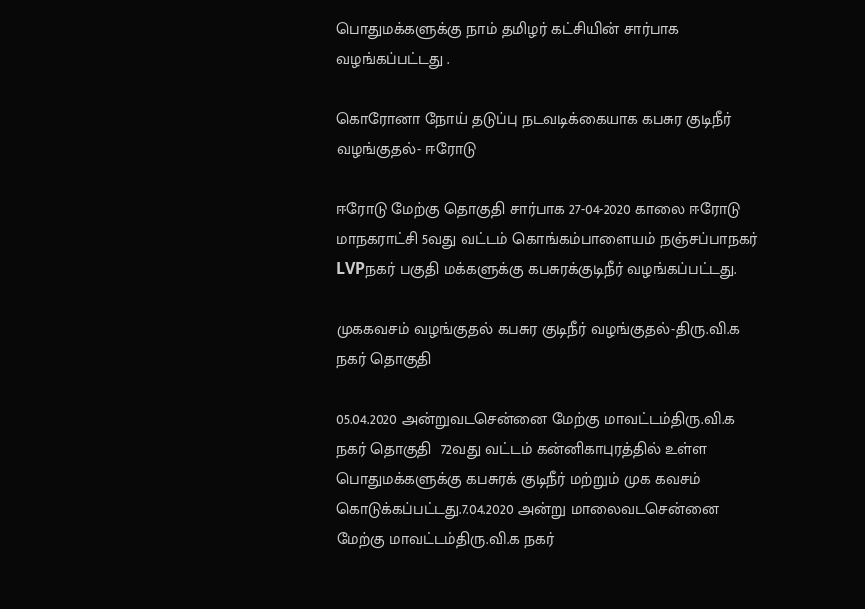பொதுமக்களுக்கு நாம் தமிழர் கட்சியின் சார்பாக வழங்கப்பட்டது .

கொரோனா நோய் தடுப்பு நடவடிக்கையாக கபசுர குடிநீர் வழங்குதல்- ஈரோடு

ஈரோடு மேற்கு தொகுதி சார்பாக 27-04-2020 காலை ஈரோடு மாநகராட்சி 5வது வட்டம் கொங்கம்பாளையம் நஞ்சப்பாநகர் LVPநகர் பகுதி மக்களுக்கு கபசுரக்குடிநீர் வழங்கப்பட்டது.

முககவசம் வழங்குதல் கபசுர குடிநீர் வழங்குதல்-திரு.வி.க நகர் தொகுதி

05.04.2020 அன்றுவடசென்னை மேற்கு மாவட்டம்திரு.வி.க நகர் தொகுதி  72வது வட்டம் கன்னிகாபுரத்தில் உள்ள பொதுமக்களுக்கு கபசுரக் குடிநீர் மற்றும் முக கவசம் கொடுக்கப்பட்டது.7.04.2020 அன்று மாலைவடசென்னை மேற்கு மாவட்டம்திரு.வி.க நகர்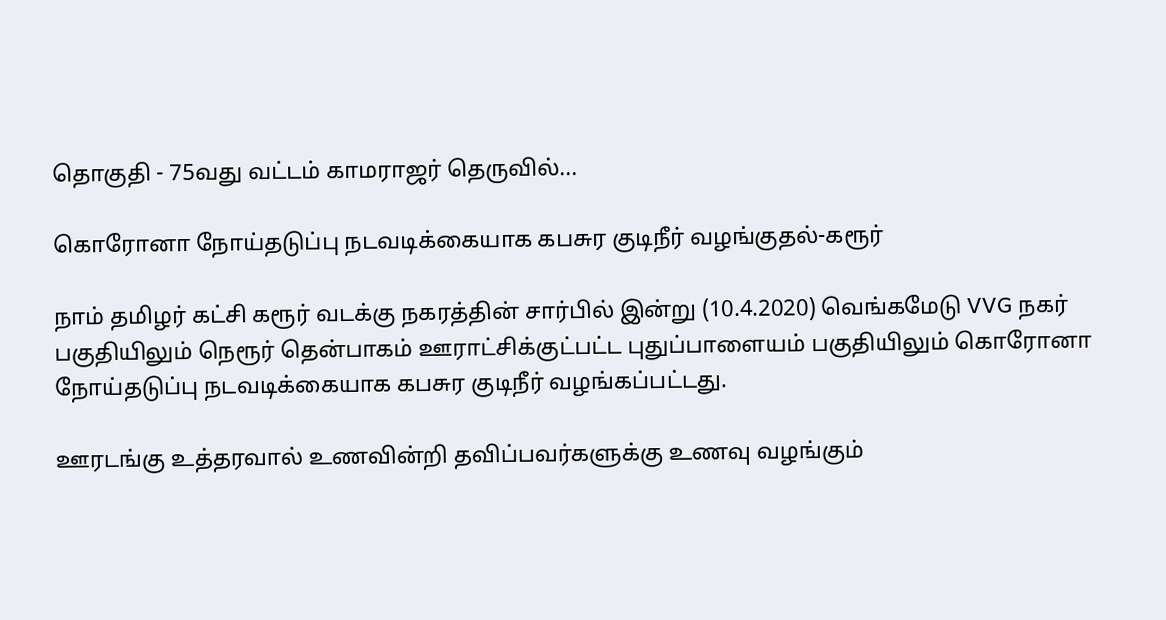தொகுதி - 75வது வட்டம் காமராஜர் தெருவில்...

கொரோனா நோய்தடுப்பு நடவடிக்கையாக கபசுர குடிநீர் வழங்குதல்-கரூர்

நாம் தமிழர் கட்சி கரூர் வடக்கு நகரத்தின் சார்பில் இன்று (10.4.2020) வெங்கமேடு VVG நகர் பகுதியிலும் நெரூர் தென்பாகம் ஊராட்சிக்குட்பட்ட புதுப்பாளையம் பகுதியிலும் கொரோனா நோய்தடுப்பு நடவடிக்கையாக கபசுர குடிநீர் வழங்கப்பட்டது.

ஊரடங்கு உத்தரவால் உணவின்றி தவிப்பவர்களுக்கு உணவு வழங்கும்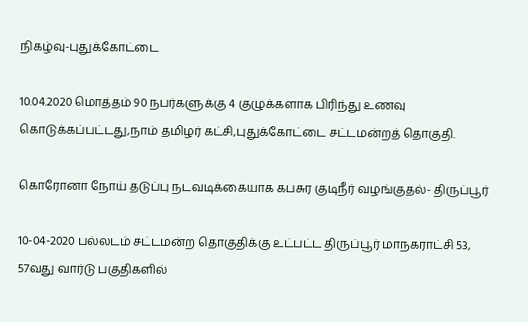நிகழ்வு-புதுக்கோட்டை

10.04.2020 மொத்தம் 90 நபர்களுக்கு 4 குழுக்களாக பிரிந்து உணவு கொடுக்கப்பட்டது,நாம் தமிழர் கட்சி,புதுக்கோட்டை சட்டமன்றத் தொகுதி.

கொரோனா நோய் தடுப்பு நடவடிக்கையாக கபசுர குடிநீர் வழங்குதல்- திருப்பூர்

10-04-2020 பல்லடம் சட்டமன்ற தொகுதிக்கு உட்பட்ட திருப்பூர் மாநகராட்சி 53, 57வது வார்டு பகுதிகளில்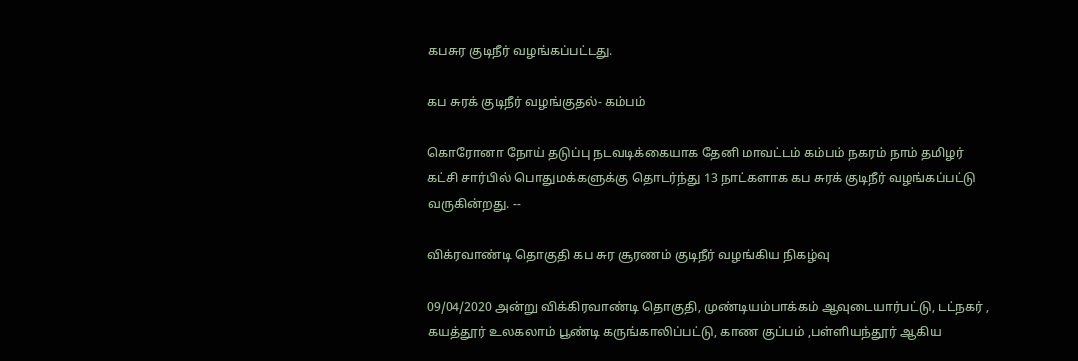கபசுர குடிநீர் வழங்கப்பட்டது.

கப சுரக் குடிநீர் வழங்குதல்- கம்பம்

கொரோனா நோய் தடுப்பு நடவடிக்கையாக தேனி மாவட்டம் கம்பம் நகரம் நாம் தமிழர் கட்சி சார்பில் பொதுமக்களுக்கு தொடர்ந்து 13 நாட்களாக கப சுரக் குடிநீர் வழங்கப்பட்டு வருகின்றது. --

விக்ரவாண்டி தொகுதி கப சுர சூரணம் குடிநீர் வழங்கிய நிகழ்வு

09/04/2020 அன்று விக்கிரவாண்டி தொகுதி, முண்டியம்பாக்கம் ஆவுடையார்பட்டு, டட்நகர் , கயத்தூர் உலகலாம் பூண்டி கருங்காலிப்பட்டு, காண குப்பம் ,பள்ளியந்தூர் ஆகிய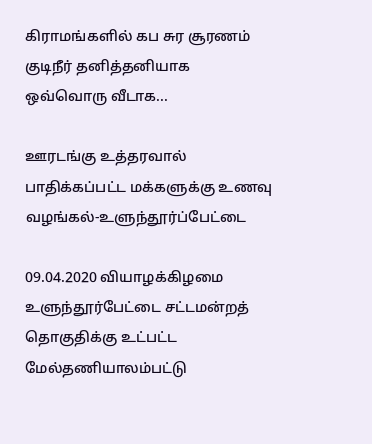கிராமங்களில் கப சுர சூரணம் குடிநீர் தனித்தனியாக ஒவ்வொரு வீடாக...

ஊரடங்கு உத்தரவால் பாதிக்கப்பட்ட மக்களுக்கு உணவு வழங்கல்-உளுந்தூர்ப்பேட்டை

09.04.2020 வியாழக்கிழமை உளுந்தூர்பேட்டை சட்டமன்றத் தொகுதிக்கு உட்பட்ட மேல்தணியாலம்பட்டு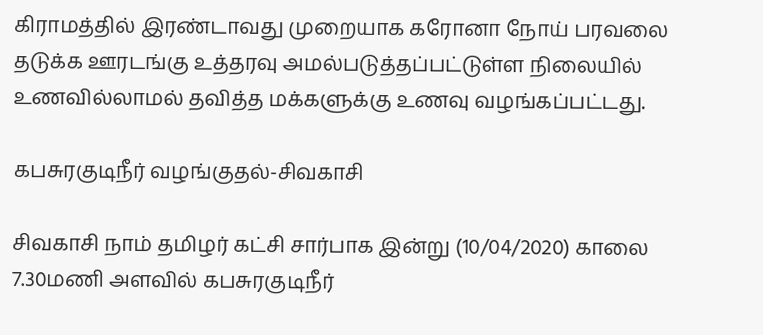கிராமத்தில் இரண்டாவது முறையாக கரோனா நோய் பரவலை தடுக்க ஊரடங்கு உத்தரவு அமல்படுத்தப்பட்டுள்ள நிலையில் உணவில்லாமல் தவித்த மக்களுக்கு உணவு வழங்கப்பட்டது.

கபசுரகுடிநீர் வழங்குதல்-சிவகாசி

சிவகாசி நாம் தமிழர் கட்சி சார்பாக இன்று (10/04/2020) காலை 7.30மணி அளவில் கபசுரகுடிநீர்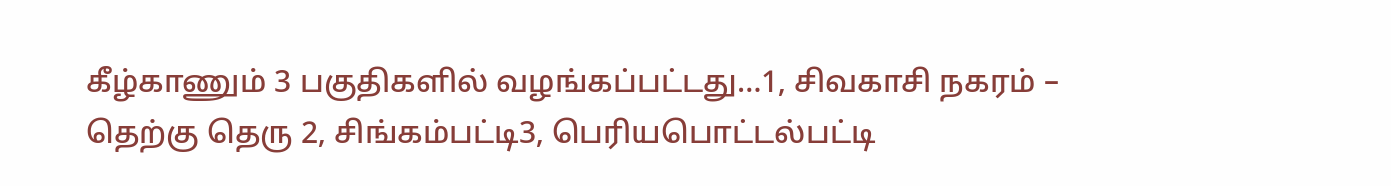கீழ்காணும் 3 பகுதிகளில் வழங்கப்பட்டது…1, சிவகாசி நகரம் – தெற்கு தெரு 2, சிங்கம்பட்டி3, பெரியபொட்டல்பட்டி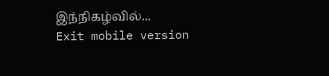இந்நிகழ்வில்...
Exit mobile version